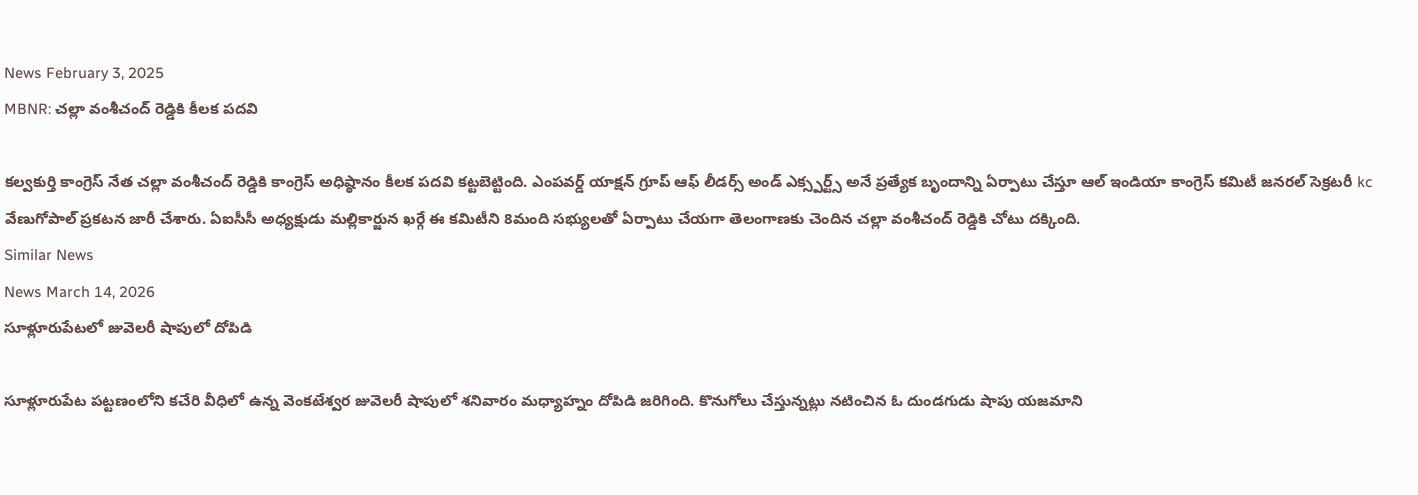News February 3, 2025
MBNR: చల్లా వంశీచంద్ రెడ్డికి కీలక పదవి

కల్వకుర్తి కాంగ్రెస్ నేత చల్లా వంశీచంద్ రెడ్డికి కాంగ్రెస్ అధిష్ఠానం కీలక పదవి కట్టబెట్టింది. ఎంపవర్డ్ యాక్షన్ గ్రూప్ ఆఫ్ లీడర్స్ అండ్ ఎక్స్పర్ట్స్ అనే ప్రత్యేక బృందాన్ని ఏర్పాటు చేస్తూ ఆల్ ఇండియా కాంగ్రెస్ కమిటీ జనరల్ సెక్రటరీ kc వేణుగోపాల్ ప్రకటన జారీ చేశారు. ఏఐసీసీ అధ్యక్షుడు మల్లికార్జున ఖర్గే ఈ కమిటీని 8మంది సభ్యులతో ఏర్పాటు చేయగా తెలంగాణకు చెందిన చల్లా వంశీచంద్ రెడ్డికి చోటు దక్కింది.
Similar News
News March 14, 2026
సూళ్లూరుపేటలో జువెలరీ షాపులో దోపిడి

సూళ్లూరుపేట పట్టణంలోని కచేరి వీధిలో ఉన్న వెంకటేశ్వర జువెలరీ షాపులో శనివారం మధ్యాహ్నం దోపిడి జరిగింది. కొనుగోలు చేస్తున్నట్లు నటించిన ఓ దుండగుడు షాపు యజమాని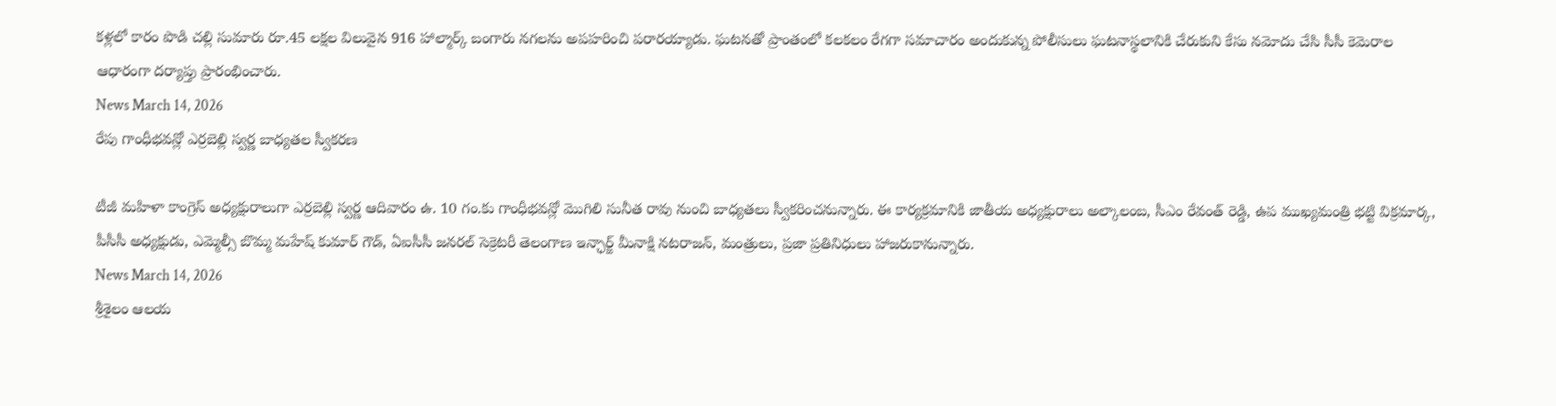కళ్లలో కారం పొడి చల్లి సుమారు రూ.45 లక్షల విలువైన 916 హాల్మార్క్ బంగారు నగలను అపహరించి పరారయ్యాడు. ఘటనతో ప్రాంతంలో కలకలం రేగగా సమాచారం అందుకున్న పోలీసులు ఘటనాస్థలానికి చేరుకుని కేసు నమోదు చేసి సీసీ కెమెరాల ఆధారంగా దర్యాప్తు ప్రారంభించారు.
News March 14, 2026
రేపు గాంధీభవన్లో ఎర్రబెల్లి స్వర్ణ బాధ్యతల స్వీకరణ

టీజీ మహిళా కాంగ్రెస్ అధ్యక్షురాలుగా ఎర్రబెల్లి స్వర్ణ ఆదివారం ఉ. 10 గం.కు గాంధీభవన్లో మొగిలి సునీత రావు నుంచి బాధ్యతలు స్వీకరించనున్నారు. ఈ కార్యక్రమానికి జాతీయ అధ్యక్షురాలు అల్కాలంబ, సీఎం రేవంత్ రెడ్డి, ఉప ముఖ్యమంత్రి భట్టి విక్రమార్క, పీసీసీ అధ్యక్షుడు, ఎమ్మెల్సీ బొమ్మ మహేష్ కుమార్ గౌడ్, ఏఐసీసీ జనరల్ సెక్రెటరీ తెలంగాణ ఇన్ఛార్జ్ మీనాక్షి నటరాజన్, మంత్రులు, ప్రజా ప్రతినిధులు హాజరుకానున్నారు.
News March 14, 2026
శ్రీశైలం ఆలయ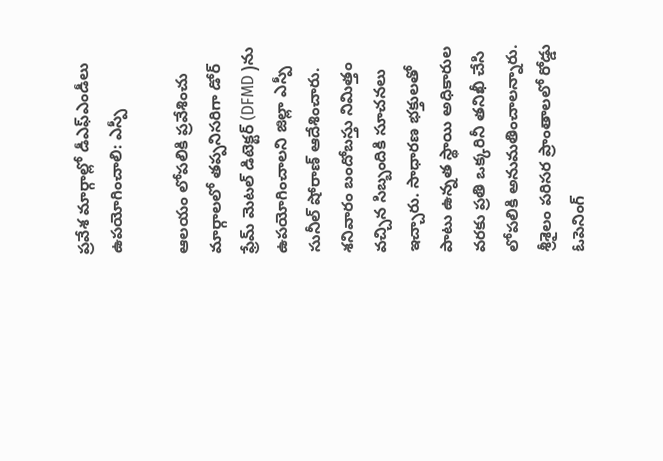ప్రవేశ మార్గాల్లో డీఎఫ్ఎండీలు ఉపయోగించాలి: ఎస్పీ

ఆలయం లోపలికి ప్రవేశించు మార్గాలలో తప్పనిసరిగా డోర్ ఫ్రేమ్ మెటల్ డిటెక్టర్ (DFMD )ను ఉపయోగించాలని జిల్లా ఎస్పీ సునీల్ షోరాణ్ ఆదేశించారు. శనివారం బందోబస్తు నిమిత్తం వచ్చిన సిబ్బందికి సూచనలు ఇచ్చారు. సాధారణ భక్తులతో పాటు ఉన్నత స్థాయి అధికారుల వరకు ప్రతి ఒక్కరినీ తనిఖీ చేసి లోపలికి అనుమతించాలన్నారు. శ్రీశైలం పరిసర ప్రాంతాలలో రోడ్డు ఓపెనింగ్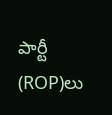పార్టీ (ROP)లు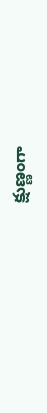క్షుణ్ణంగా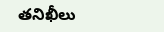తనిఖీలు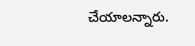చేయాలన్నారు.